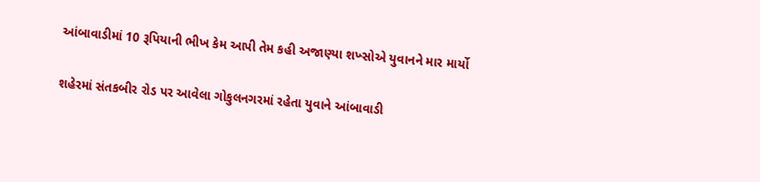આંબાવાડીમાં 10 રૂપિયાની ભીખ કેમ આપી તેમ કહી અજાણ્યા શખ્સોએ યુવાનને માર માર્યો

શહેરમાં સંતકબીર રોડ પર આવેલા ગોકુલનગરમાં રહેતા યુવાને આંબાવાડી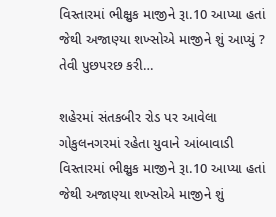વિસ્તારમાં ભીક્ષુક માજીને રૂા.10 આપ્યા હતાં જેથી અજાણ્યા શખ્સોએ માજીને શું આપ્યું ? તેવી પુછપરછ કરી…

શહેરમાં સંતકબીર રોડ પર આવેલા ગોકુલનગરમાં રહેતા યુવાને આંબાવાડી વિસ્તારમાં ભીક્ષુક માજીને રૂા.10 આપ્યા હતાં જેથી અજાણ્યા શખ્સોએ માજીને શું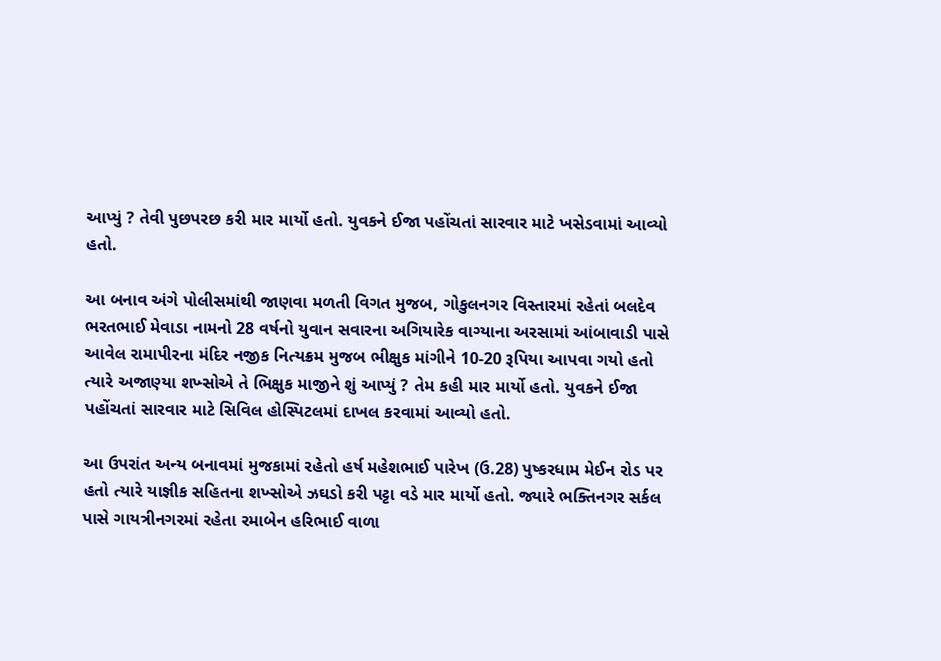આપ્યું ? તેવી પુછપરછ કરી માર માર્યો હતો. યુવકને ઈજા પહોંચતાં સારવાર માટે ખસેડવામાં આવ્યો હતો.

આ બનાવ અંગે પોલીસમાંથી જાણવા મળતી વિગત મુજબ, ગોકુલનગર વિસ્તારમાં રહેતાં બલદેવ ભરતભાઈ મેવાડા નામનો 28 વર્ષનો યુવાન સવારના અગિયારેક વાગ્યાના અરસામાં આંબાવાડી પાસે આવેલ રામાપીરના મંદિર નજીક નિત્યક્રમ મુજબ ભીક્ષુક માંગીને 10-20 રૂપિયા આપવા ગયો હતો ત્યારે અજાણ્યા શખ્સોએ તે ભિક્ષુક માજીને શું આપ્યું ? તેમ કહી માર માર્યો હતો. યુવકને ઈજા પહોંચતાં સારવાર માટે સિવિલ હોસ્પિટલમાં દાખલ કરવામાં આવ્યો હતો.

આ ઉપરાંત અન્ય બનાવમાં મુજકામાં રહેતો હર્ષ મહેશભાઈ પારેખ (ઉ.28) પુષ્કરધામ મેઈન રોડ પર હતો ત્યારે યાજ્ઞીક સહિતના શખ્સોએ ઝઘડો કરી પટ્ટા વડે માર માર્યો હતો. જ્યારે ભક્તિનગર સર્કલ પાસે ગાયત્રીનગરમાં રહેતા રમાબેન હરિભાઈ વાળા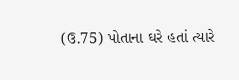(ઉ.75) પોતાના ઘરે હતાં ત્યારે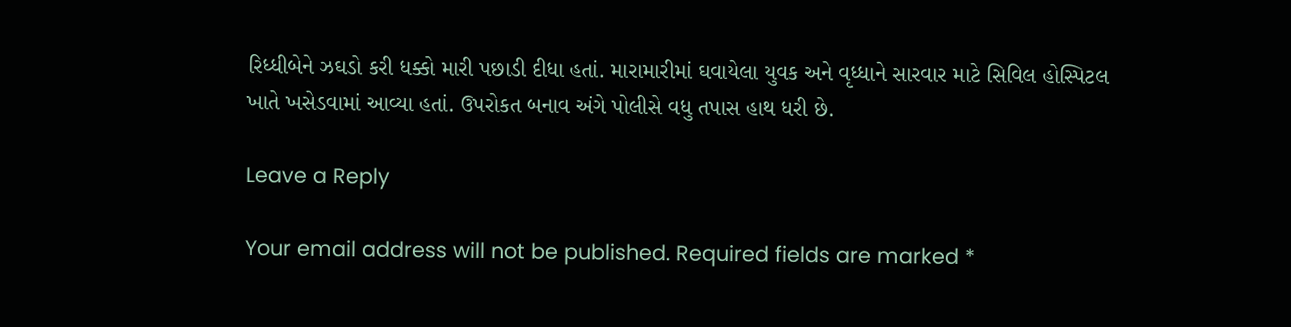રિધ્ધીબેને ઝઘડો કરી ધક્કો મારી પછાડી દીધા હતાં. મારામારીમાં ઘવાયેલા યુવક અને વૃધ્ધાને સારવાર માટે સિવિલ હોસ્પિટલ ખાતે ખસેડવામાં આવ્યા હતાં. ઉપરોકત બનાવ અંગે પોલીસે વધુ તપાસ હાથ ધરી છે.

Leave a Reply

Your email address will not be published. Required fields are marked *